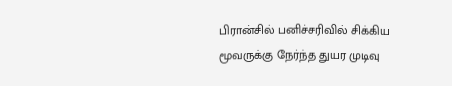பிரான்சில் பனிச்சரிவில் சிக்கிய மூவருக்கு நேர்ந்த துயர முடிவு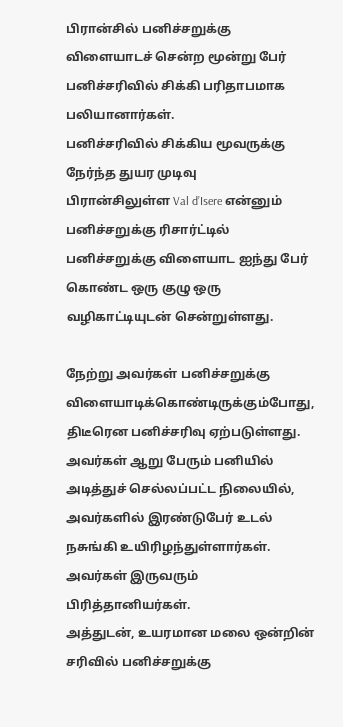பிரான்சில் பனிச்சறுக்கு விளையாடச் சென்ற மூன்று பேர் பனிச்சரிவில் சிக்கி பரிதாபமாக பலியானார்கள்.
பனிச்சரிவில் சிக்கிய மூவருக்கு நேர்ந்த துயர முடிவு
பிரான்சிலுள்ள Val d’Isere என்னும் பனிச்சறுக்கு ரிசார்ட்டில் பனிச்சறுக்கு விளையாட ஐந்து பேர் கொண்ட ஒரு குழு ஒரு வழிகாட்டியுடன் சென்றுள்ளது.

நேற்று அவர்கள் பனிச்சறுக்கு விளையாடிக்கொண்டிருக்கும்போது, திடீரென பனிச்சரிவு ஏற்படுள்ளது.
அவர்கள் ஆறு பேரும் பனியில் அடித்துச் செல்லப்பட்ட நிலையில், அவர்களில் இரண்டுபேர் உடல் நசுங்கி உயிரிழந்துள்ளார்கள். அவர்கள் இருவரும் பிரித்தானியர்கள்.
அத்துடன், உயரமான மலை ஒன்றின் சரிவில் பனிச்சறுக்கு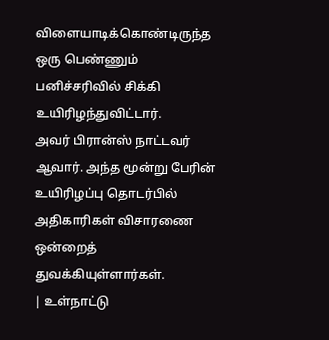விளையாடிக்கொண்டிருந்த ஒரு பெண்ணும் பனிச்சரிவில் சிக்கி உயிரிழந்துவிட்டார்.
அவர் பிரான்ஸ் நாட்டவர் ஆவார். அந்த மூன்று பேரின் உயிரிழப்பு தொடர்பில் அதிகாரிகள் விசாரணை ஒன்றைத் துவக்கியுள்ளார்கள்.
| உள்நாட்டு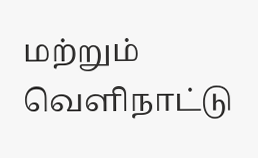மற்றும் வெளிநாட்டு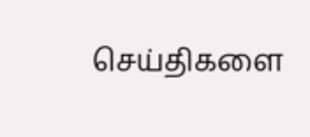செய்திகளை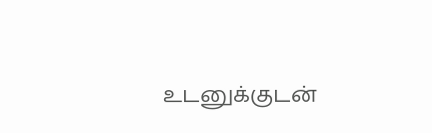உடனுக்குடன்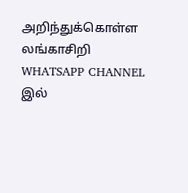அறிந்துக்கொள்ள லங்காசிறி WHATSAPP CHANNEL இல்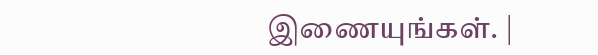இணையுங்கள். |